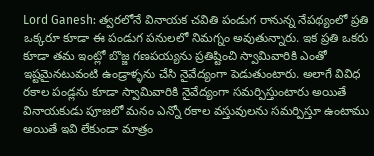Lord Ganesh: త్వరలోనే వినాయక చవితి పండుగ రానున్న నేపథ్యంలో ప్రతి ఒక్కరూ కూడా ఈ పండుగ పనులలో నిమగ్నం అవుతున్నారు. ఇక ప్రతి ఒకరు కూడా తమ ఇంట్లో బొజ్జ గణపయ్యను ప్రతిష్టించి స్వామివారికి ఎంతో ఇష్టమైనటువంటి ఉండ్రాళ్ళను చేసి నైవేద్యంగా పెడుతుంటారు. అలాగే వివిధ రకాల పండ్లను కూడా స్వామివారికి నైవేద్యంగా సమర్పిస్తుంటారు అయితే వినాయకుడు పూజలో మనం ఎన్నో రకాల వస్తువులను సమర్పిస్తూ ఉంటాము అయితే ఇవి లేకుండా మాత్రం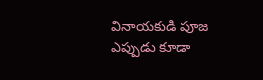వినాయకుడి పూజ ఎప్పుడు కూడా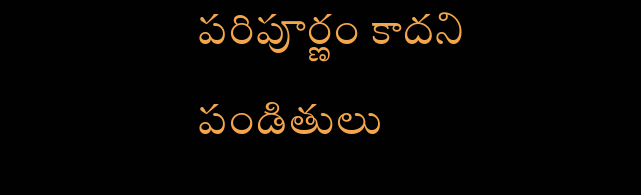పరిపూర్ణం కాదని పండితులు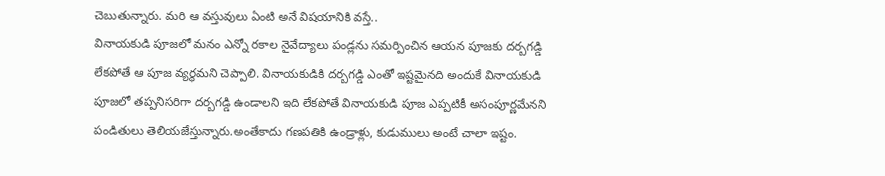చెబుతున్నారు. మరి ఆ వస్తువులు ఏంటి అనే విషయానికి వస్తే..
వినాయకుడి పూజలో మనం ఎన్నో రకాల నైవేద్యాలు పండ్లను సమర్పించిన ఆయన పూజకు దర్బగడ్డి లేకపోతే ఆ పూజ వ్యర్థమని చెప్పాలి. వినాయకుడికి దర్బగడ్డి ఎంతో ఇష్టమైనది అందుకే వినాయకుడి పూజలో తప్పనిసరిగా దర్బగడ్డి ఉండాలని ఇది లేకపోతే వినాయకుడి పూజ ఎప్పటికీ అసంపూర్ణమేనని పండితులు తెలియజేస్తున్నారు.అంతేకాదు గణపతికి ఉండ్రాళ్లు, కుడుములు అంటే చాలా ఇష్టం.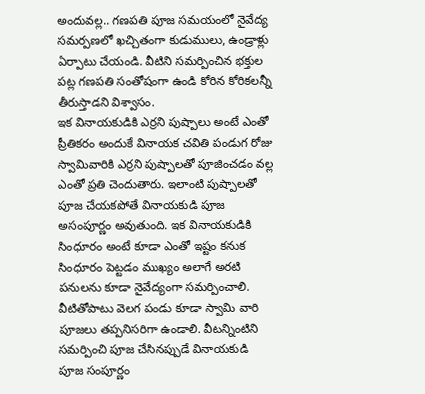అందువల్ల.. గణపతి పూజ సమయంలో నైవేద్య సమర్పణలో ఖచ్చితంగా కుడుములు, ఉండ్రాళ్లు ఏర్పాటు చేయండి. వీటిని సమర్పించిన భక్తుల పట్ల గణపతి సంతోషంగా ఉండి కోరిన కోరికలన్నీ తీరుస్తాడని విశ్వాసం.
ఇక వినాయకుడికి ఎర్రని పుష్పాలు అంటే ఎంతో ప్రీతికరం అందుకే వినాయక చవితి పండుగ రోజు స్వామివారికి ఎర్రని పుష్పాలతో పూజించడం వల్ల ఎంతో ప్రతి చెందుతారు. ఇలాంటి పుష్పాలతో పూజ చేయకపోతే వినాయకుడి పూజ అసంపూర్ణం అవుతుంది. ఇక వినాయకుడికి సింధూరం అంటే కూడా ఎంతో ఇష్టం కనుక సింధూరం పెట్టడం ముఖ్యం అలాగే అరటి పనులను కూడా నైవేద్యంగా సమర్పించాలి. వీటితోపాటు వెలగ పండు కూడా స్వామి వారి పూజలు తప్పనిసరిగా ఉండాలి. వీటన్నింటిని సమర్పించి పూజ చేసినప్పుడే వినాయకుడి పూజ సంపూర్ణం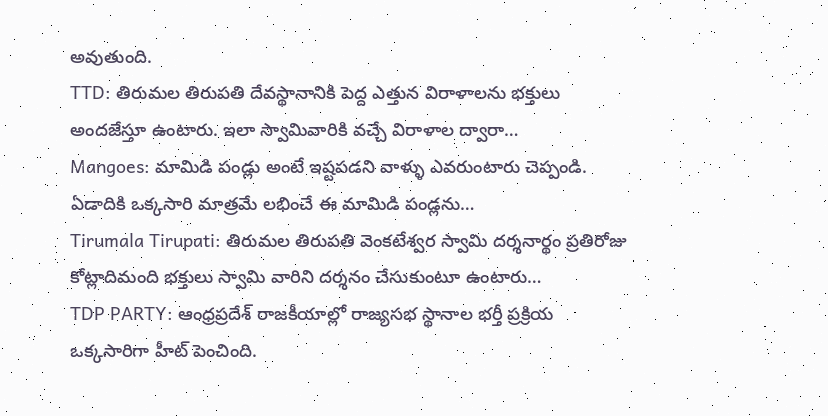అవుతుంది.
TTD: తిరుమల తిరుపతి దేవస్థానానికి పెద్ద ఎత్తున విరాళాలను భక్తులు అందజేస్తూ ఉంటారు. ఇలా స్వామివారికి వచ్చే విరాళాల ద్వారా…
Mangoes: మామిడి పండ్లు అంటే ఇష్టపడని వాళ్ళు ఎవరుంటారు చెప్పండి. ఏడాదికి ఒక్కసారి మాత్రమే లభించే ఈ మామిడి పండ్లను…
Tirumala Tirupati: తిరుమల తిరుపతి వెంకటేశ్వర స్వామి దర్శనార్థం ప్రతిరోజు కోట్లాదిమంది భక్తులు స్వామి వారిని దర్శనం చేసుకుంటూ ఉంటారు…
TDP PARTY: ఆంధ్రప్రదేశ్ రాజకీయాల్లో రాజ్యసభ స్థానాల భర్తీ ప్రక్రియ ఒక్కసారిగా హీట్ పెంచింది.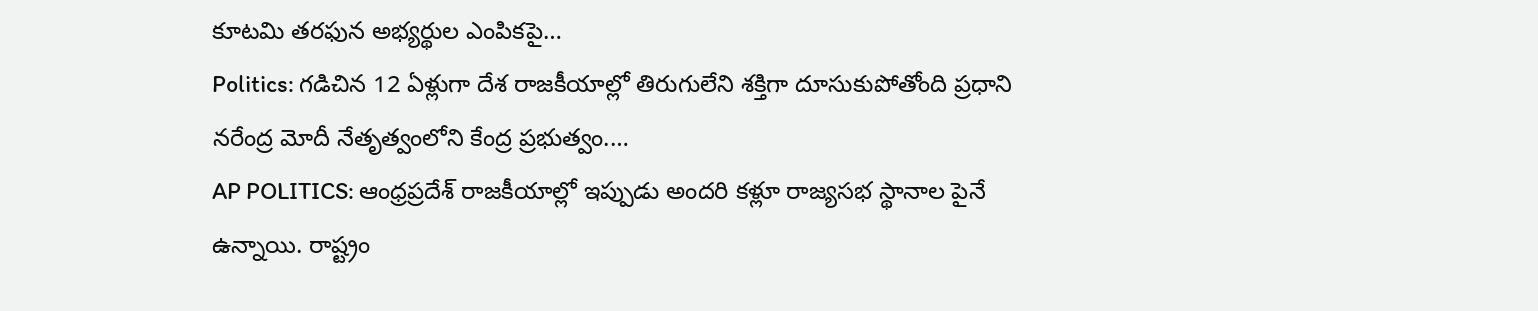కూటమి తరఫున అభ్యర్థుల ఎంపికపై…
Politics: గడిచిన 12 ఏళ్లుగా దేశ రాజకీయాల్లో తిరుగులేని శక్తిగా దూసుకుపోతోంది ప్రధాని నరేంద్ర మోదీ నేతృత్వంలోని కేంద్ర ప్రభుత్వం.…
AP POLITICS: ఆంధ్రప్రదేశ్ రాజకీయాల్లో ఇప్పుడు అందరి కళ్లూ రాజ్యసభ స్థానాల పైనే ఉన్నాయి. రాష్ట్రం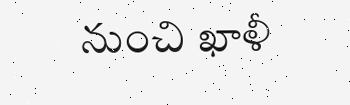నుంచి ఖాళీ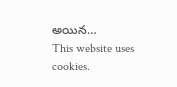అయిన…
This website uses cookies.